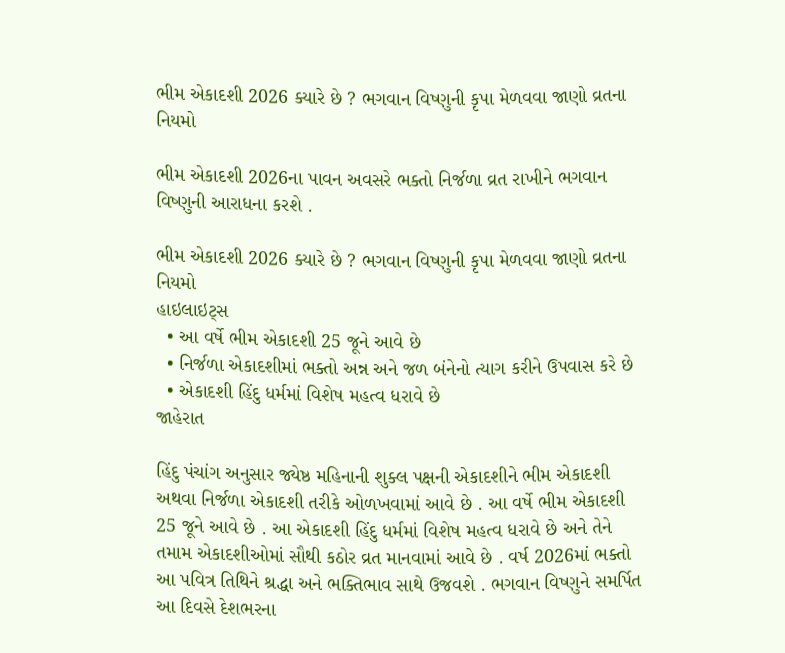ભીમ એકાદશી 2026 ક્યારે છે ? ભગવાન વિષ્ણુની કૃપા મેળવવા જાણો વ્રતના નિયમો

ભીમ એકાદશી 2026ના પાવન અવસરે ભક્તો નિર્જળા વ્રત રાખીને ભગવાન વિષ્ણુની આરાધના કરશે .

ભીમ એકાદશી 2026 ક્યારે છે ? ભગવાન વિષ્ણુની કૃપા મેળવવા જાણો વ્રતના નિયમો
હાઇલાઇટ્સ
  • આ વર્ષે ભીમ એકાદશી 25 જૂને આવે છે
  • નિર્જળા એકાદશીમાં ભક્તો અન્ન અને જળ બંનેનો ત્યાગ કરીને ઉપવાસ કરે છે
  • એકાદશી હિંદુ ધર્મમાં વિશેષ મહત્વ ધરાવે છે
જાહેરાત

હિંદુ પંચાંગ અનુસાર જ્યેષ્ઠ મહિનાની શુક્લ પક્ષની એકાદશીને ભીમ એકાદશી અથવા નિર્જળા એકાદશી તરીકે ઓળખવામાં આવે છે . આ વર્ષે ભીમ એકાદશી 25 જૂને આવે છે . આ એકાદશી હિંદુ ધર્મમાં વિશેષ મહત્વ ધરાવે છે અને તેને તમામ એકાદશીઓમાં સૌથી કઠોર વ્રત માનવામાં આવે છે . વર્ષ 2026માં ભક્તો આ પવિત્ર તિથિને શ્રદ્ધા અને ભક્તિભાવ સાથે ઉજવશે . ભગવાન વિષ્ણુને સમર્પિત આ દિવસે દેશભરના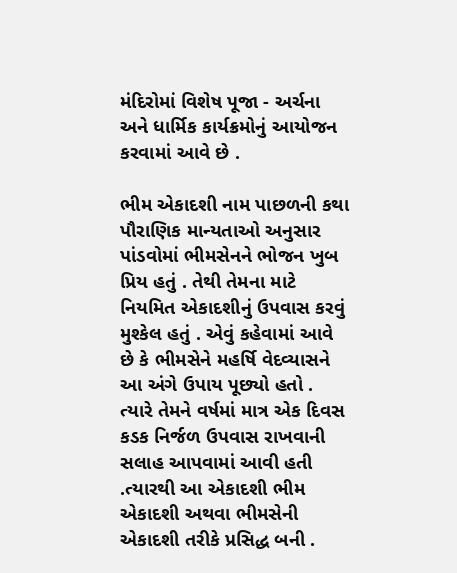મંદિરોમાં વિશેષ પૂજા - અર્ચના અને ધાર્મિક કાર્યક્રમોનું આયોજન કરવામાં આવે છે .

ભીમ એકાદશી નામ પાછળની કથા
પૌરાણિક માન્યતાઓ અનુસાર પાંડવોમાં ભીમસેનને ભોજન ખુબ પ્રિય હતું . તેથી તેમના માટે નિયમિત એકાદશીનું ઉપવાસ કરવું મુશ્કેલ હતું . એવું કહેવામાં આવે છે કે ભીમસેને મહર્ષિ વેદવ્યાસને આ અંગે ઉપાય પૂછ્યો હતો . ત્યારે તેમને વર્ષમાં માત્ર એક દિવસ કડક નિર્જળ ઉપવાસ રાખવાની સલાહ આપવામાં આવી હતી .ત્યારથી આ એકાદશી ભીમ એકાદશી અથવા ભીમસેની એકાદશી તરીકે પ્રસિદ્ધ બની .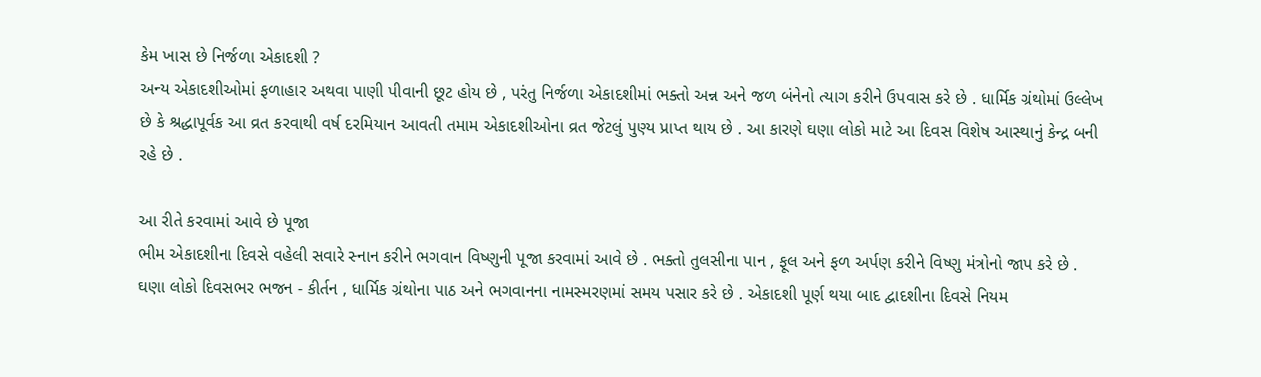કેમ ખાસ છે નિર્જળા એકાદશી ?
અન્ય એકાદશીઓમાં ફળાહાર અથવા પાણી પીવાની છૂટ હોય છે , પરંતુ નિર્જળા એકાદશીમાં ભક્તો અન્ન અને જળ બંનેનો ત્યાગ કરીને ઉપવાસ કરે છે . ધાર્મિક ગ્રંથોમાં ઉલ્લેખ છે કે શ્રદ્ધાપૂર્વક આ વ્રત કરવાથી વર્ષ દરમિયાન આવતી તમામ એકાદશીઓના વ્રત જેટલું પુણ્ય પ્રાપ્ત થાય છે . આ કારણે ઘણા લોકો માટે આ દિવસ વિશેષ આસ્થાનું કેન્દ્ર બની રહે છે .

આ રીતે કરવામાં આવે છે પૂજા
ભીમ એકાદશીના દિવસે વહેલી સવારે સ્નાન કરીને ભગવાન વિષ્ણુની પૂજા કરવામાં આવે છે . ભક્તો તુલસીના પાન , ફૂલ અને ફળ અર્પણ કરીને વિષ્ણુ મંત્રોનો જાપ કરે છે . ઘણા લોકો દિવસભર ભજન - કીર્તન , ધાર્મિક ગ્રંથોના પાઠ અને ભગવાનના નામસ્મરણમાં સમય પસાર કરે છે . એકાદશી પૂર્ણ થયા બાદ દ્વાદશીના દિવસે નિયમ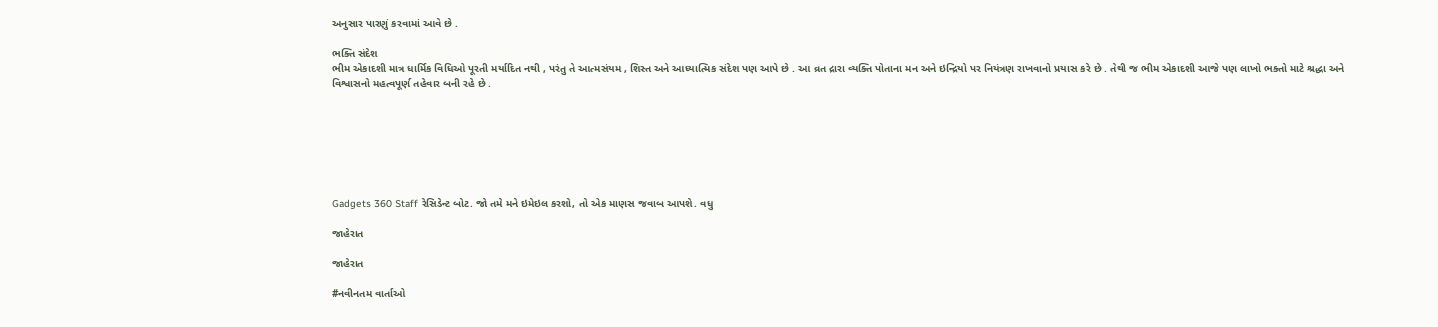અનુસાર પારણું કરવામાં આવે છે .

ભક્તિ સંદેશ
ભીમ એકાદશી માત્ર ધાર્મિક વિધિઓ પૂરતી મર્યાદિત નથી , પરંતુ તે આત્મસંયમ , શિસ્ત અને આધ્યાત્મિક સંદેશ પણ આપે છે . આ વ્રત દ્રારા વ્યક્તિ પોતાના મન અને ઇન્દ્રિયો પર નિયંત્રણ રાખવાનો પ્રયાસ કરે છે . તેથી જ ભીમ એકાદશી આજે પણ લાખો ભક્તો માટે શ્રદ્ધા અને વિશ્વાસનો મહત્વપૂર્ણ તહેવાર બની રહે છે .







Gadgets 360 Staff રેસિડેન્ટ બોટ. જો તમે મને ઇમેઇલ કરશો, તો એક માણસ જવાબ આપશે. વધુ

જાહેરાત

જાહેરાત

#નવીનતમ વાર્તાઓ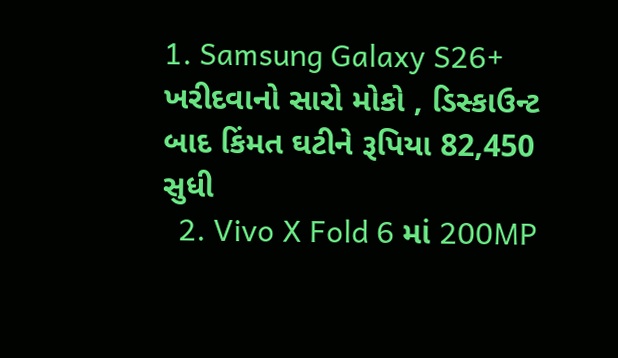1. Samsung Galaxy S26+ ખરીદવાનો સારો મોકો , ડિસ્કાઉન્ટ બાદ કિંમત ઘટીને રૂપિયા 82,450 સુધી
  2. Vivo X Fold 6 માં 200MP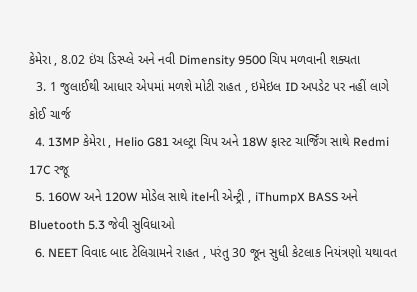કેમેરા , 8.02 ઇંચ ડિસ્પ્લે અને નવી Dimensity 9500 ચિપ મળવાની શક્યતા
  3. 1 જુલાઈથી આધાર એપમાં મળશે મોટી રાહત , ઇમેઇલ ID અપડેટ પર નહીં લાગે કોઈ ચાર્જ
  4. 13MP કેમેરા , Helio G81 અલ્ટ્રા ચિપ અને 18W ફાસ્ટ ચાર્જિંગ સાથે Redmi 17C રજૂ
  5. 160W અને 120W મોડેલ સાથે itelની એન્ટ્રી , iThumpX BASS અને Bluetooth 5.3 જેવી સુવિધાઓ
  6. NEET વિવાદ બાદ ટેલિગ્રામને રાહત , પરંતુ 30 જૂન સુધી કેટલાક નિયંત્રણો યથાવત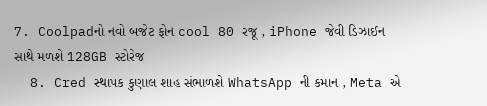7. Coolpadનો નવો બજેટ ફોન cool 80 રજૂ , iPhone જેવી ડિઝાઈન સાથે મળશે 128GB સ્ટોરેજ
  8. Cred સ્થાપક કુણાલ શાહ સંભાળશે WhatsApp ની કમાન , Meta એ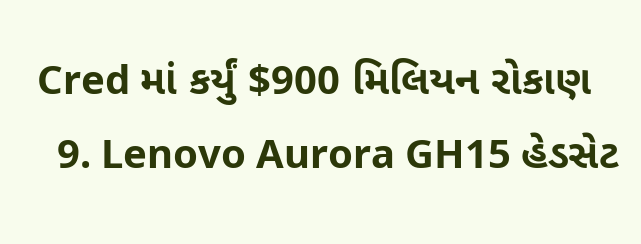Cred માં કર્યું $900 મિલિયન રોકાણ
  9. Lenovo Aurora GH15 હેડસેટ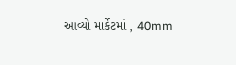આવ્યો માર્કેટમાં , 40mm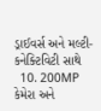ડ્રાઈવર્સ અને મલ્ટી- કનેક્ટિવિટી સાથે
  10. 200MP કેમેરા અને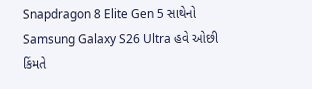Snapdragon 8 Elite Gen 5 સાથેનો Samsung Galaxy S26 Ultra હવે ઓછી કિંમતે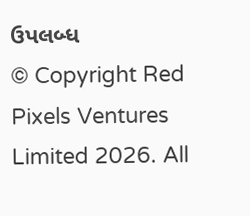ઉપલબ્ધ
© Copyright Red Pixels Ventures Limited 2026. All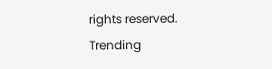rights reserved.
Trending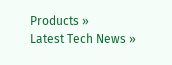Products »
Latest Tech News »